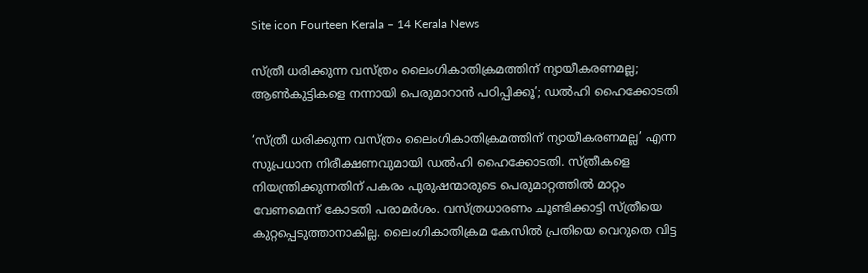Site icon Fourteen Kerala – 14 Kerala News

സ്ത്രീ ധരിക്കുന്ന വസ്ത്രം ലൈംഗികാതിക്രമത്തിന് ന്യായീകരണമല്ല; ആൺകുട്ടികളെ നന്നായി പെരുമാറാൻ പഠിപ്പിക്കൂ’; ഡൽഹി ഹൈക്കോടതി

‘സ്ത്രീ ധരിക്കുന്ന വസ്ത്രം ലൈംഗികാതിക്രമത്തിന് ന്യായീകരണമല്ല’ എന്ന സുപ്രധാന നിരീക്ഷണവുമായി ഡൽഹി ഹൈക്കോടതി. സ്ത്രീകളെ നിയന്ത്രിക്കുന്നതിന് പകരം പുരുഷന്മാരുടെ പെരുമാറ്റത്തിൽ മാറ്റം വേണമെന്ന് കോടതി പരാമർശം. വസ്ത്രധാരണം ചൂണ്ടിക്കാട്ടി സ്ത്രീയെ കുറ്റപ്പെടുത്താനാകില്ല. ലൈംഗികാതിക്രമ കേസിൽ പ്രതിയെ വെറുതെ വിട്ട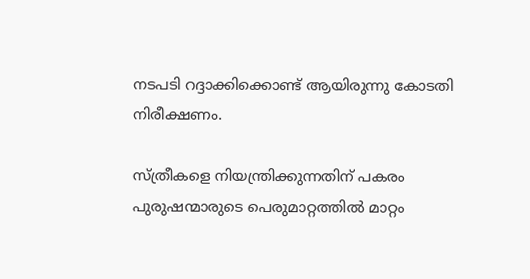നടപടി റദ്ദാക്കിക്കൊണ്ട് ആയിരുന്നു കോടതി നിരീക്ഷണം.

സ്ത്രീകളെ നിയന്ത്രിക്കുന്നതിന് പകരം പുരുഷന്മാരുടെ പെരുമാറ്റത്തിൽ മാറ്റം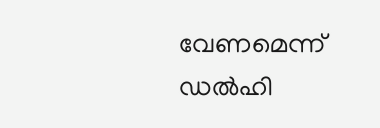വേണമെന്ന് ഡൽഹി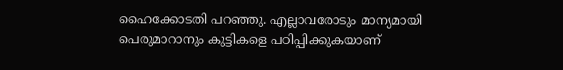ഹൈക്കോടതി പറ‍ഞ്ഞു. എല്ലാവരോടും മാന്യമായി പെരുമാറാനും കുട്ടികളെ പഠിപ്പിക്കുകയാണ്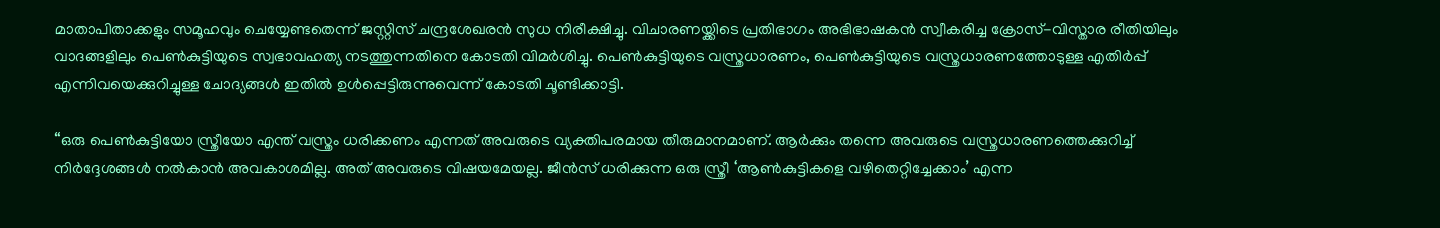മാതാപിതാക്കളും സമൂഹവും ചെയ്യേണ്ടതെന്ന് ജസ്റ്റിസ് ചന്ദ്രശേഖരൻ സുധ നിരീക്ഷിച്ചു. വിചാരണയ്ക്കിടെ പ്രതിഭാഗം അഭിഭാഷകൻ സ്വീകരിച്ച ക്രോസ്-വിസ്താര രീതിയിലും വാദങ്ങളിലും പെൺകുട്ടിയുടെ സ്വഭാവഹത്യ നടത്തുന്നതിനെ കോടതി വിമർശിച്ചു. പെൺകുട്ടിയുടെ വസ്ത്രധാരണം, പെൺകുട്ടിയുടെ വസ്ത്രധാരണത്തോടുള്ള എതിർപ്പ് എന്നിവയെക്കുറിച്ചുള്ള ചോദ്യങ്ങൾ ഇതിൽ ഉൾപ്പെട്ടിരുന്നുവെന്ന് കോടതി ചൂണ്ടിക്കാട്ടി.

“ഒരു പെൺകുട്ടിയോ സ്ത്രീയോ എന്ത് വസ്ത്രം ധരിക്കണം എന്നത് അവരുടെ വ്യക്തിപരമായ തീരുമാനമാണ്. ആർക്കും തന്നെ അവരുടെ വസ്ത്രധാരണത്തെക്കുറിച്ച് നിർദ്ദേശങ്ങൾ നൽകാൻ അവകാശമില്ല. അത് അവരുടെ വിഷയമേയല്ല. ജീൻസ് ധരിക്കുന്ന ഒരു സ്ത്രീ ‘ആൺകുട്ടികളെ വഴിതെറ്റിച്ചേക്കാം’ എന്ന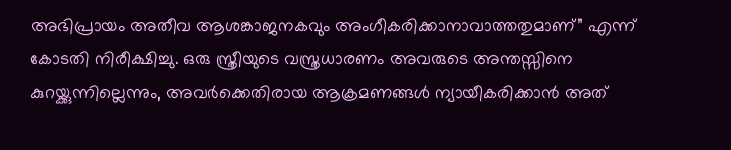അഭിപ്രായം അതീവ ആശങ്കാജനകവും അംഗീകരിക്കാനാവാത്തതുമാണ്” എന്ന് കോടതി നിരീക്ഷിച്ചു. ഒരു സ്ത്രീയുടെ വസ്ത്രധാരണം അവരുടെ അന്തസ്സിനെ കുറയ്ക്കുന്നില്ലെന്നും, അവർക്കെതിരായ ആക്രമണങ്ങൾ ന്യായീകരിക്കാൻ അത്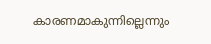കാരണമാകുന്നില്ലെന്നും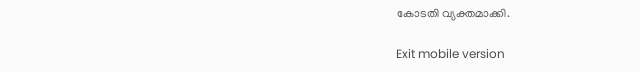കോടതി വ്യക്തമാക്കി.

Exit mobile version